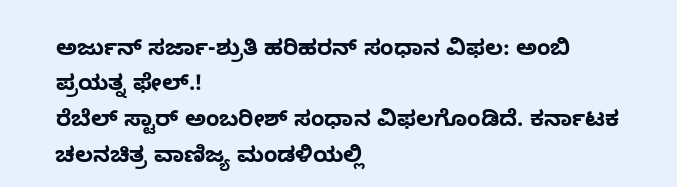ಅರ್ಜುನ್ ಸರ್ಜಾ-ಶ್ರುತಿ ಹರಿಹರನ್ ಸಂಧಾನ ವಿಫಲ: ಅಂಬಿ ಪ್ರಯತ್ನ ಫೇಲ್.!
ರೆಬೆಲ್ ಸ್ಟಾರ್ ಅಂಬರೀಶ್ ಸಂಧಾನ ವಿಫಲಗೊಂಡಿದೆ. ಕರ್ನಾಟಕ ಚಲನಚಿತ್ರ ವಾಣಿಜ್ಯ ಮಂಡಳಿಯಲ್ಲಿ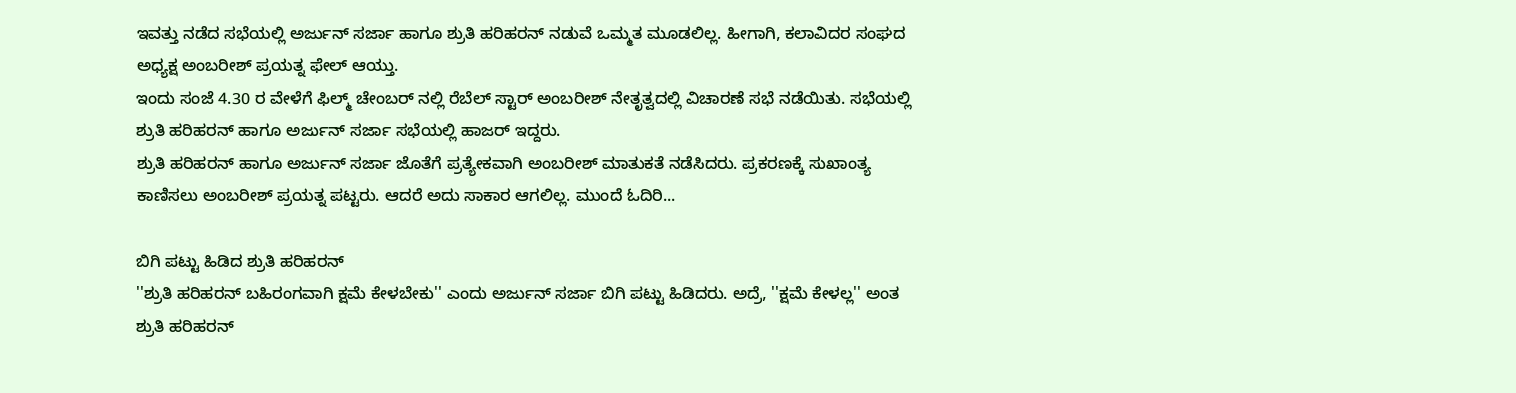ಇವತ್ತು ನಡೆದ ಸಭೆಯಲ್ಲಿ ಅರ್ಜುನ್ ಸರ್ಜಾ ಹಾಗೂ ಶ್ರುತಿ ಹರಿಹರನ್ ನಡುವೆ ಒಮ್ಮತ ಮೂಡಲಿಲ್ಲ. ಹೀಗಾಗಿ, ಕಲಾವಿದರ ಸಂಘದ ಅಧ್ಯಕ್ಷ ಅಂಬರೀಶ್ ಪ್ರಯತ್ನ ಫೇಲ್ ಆಯ್ತು.
ಇಂದು ಸಂಜೆ 4.30 ರ ವೇಳೆಗೆ ಫಿಲ್ಮ್ ಚೇಂಬರ್ ನಲ್ಲಿ ರೆಬೆಲ್ ಸ್ಟಾರ್ ಅಂಬರೀಶ್ ನೇತೃತ್ವದಲ್ಲಿ ವಿಚಾರಣೆ ಸಭೆ ನಡೆಯಿತು. ಸಭೆಯಲ್ಲಿ ಶ್ರುತಿ ಹರಿಹರನ್ ಹಾಗೂ ಅರ್ಜುನ್ ಸರ್ಜಾ ಸಭೆಯಲ್ಲಿ ಹಾಜರ್ ಇದ್ದರು.
ಶ್ರುತಿ ಹರಿಹರನ್ ಹಾಗೂ ಅರ್ಜುನ್ ಸರ್ಜಾ ಜೊತೆಗೆ ಪ್ರತ್ಯೇಕವಾಗಿ ಅಂಬರೀಶ್ ಮಾತುಕತೆ ನಡೆಸಿದರು. ಪ್ರಕರಣಕ್ಕೆ ಸುಖಾಂತ್ಯ ಕಾಣಿಸಲು ಅಂಬರೀಶ್ ಪ್ರಯತ್ನ ಪಟ್ಟರು. ಆದರೆ ಅದು ಸಾಕಾರ ಆಗಲಿಲ್ಲ. ಮುಂದೆ ಓದಿರಿ...

ಬಿಗಿ ಪಟ್ಟು ಹಿಡಿದ ಶ್ರುತಿ ಹರಿಹರನ್
''ಶ್ರುತಿ ಹರಿಹರನ್ ಬಹಿರಂಗವಾಗಿ ಕ್ಷಮೆ ಕೇಳಬೇಕು'' ಎಂದು ಅರ್ಜುನ್ ಸರ್ಜಾ ಬಿಗಿ ಪಟ್ಟು ಹಿಡಿದರು. ಅದ್ರೆ, ''ಕ್ಷಮೆ ಕೇಳಲ್ಲ'' ಅಂತ ಶ್ರುತಿ ಹರಿಹರನ್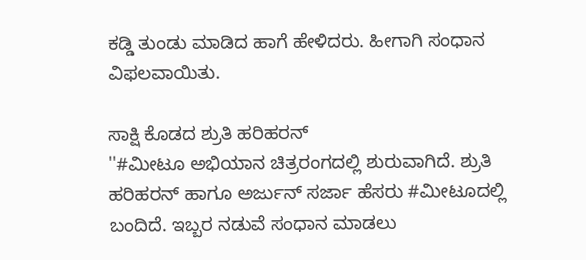ಕಡ್ಡಿ ತುಂಡು ಮಾಡಿದ ಹಾಗೆ ಹೇಳಿದರು. ಹೀಗಾಗಿ ಸಂಧಾನ ವಿಫಲವಾಯಿತು.

ಸಾಕ್ಷಿ ಕೊಡದ ಶ್ರುತಿ ಹರಿಹರನ್
''#ಮೀಟೂ ಅಭಿಯಾನ ಚಿತ್ರರಂಗದಲ್ಲಿ ಶುರುವಾಗಿದೆ. ಶ್ರುತಿ ಹರಿಹರನ್ ಹಾಗೂ ಅರ್ಜುನ್ ಸರ್ಜಾ ಹೆಸರು #ಮೀಟೂದಲ್ಲಿ ಬಂದಿದೆ. ಇಬ್ಬರ ನಡುವೆ ಸಂಧಾನ ಮಾಡಲು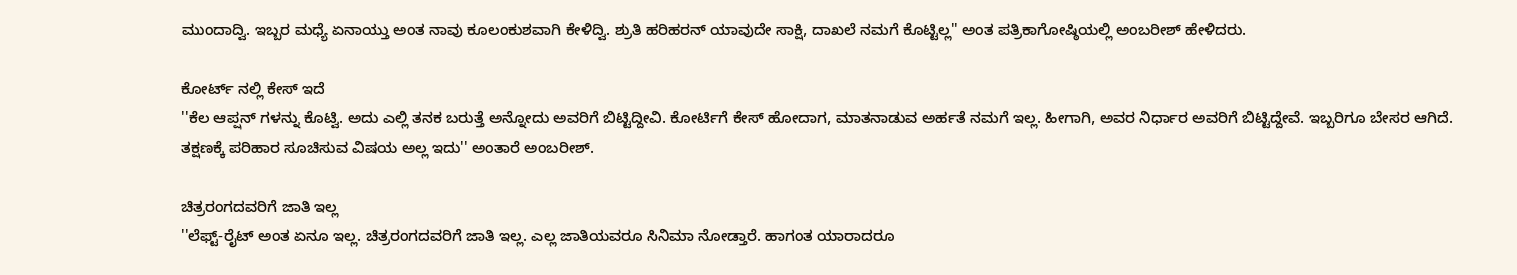ಮುಂದಾದ್ವಿ. ಇಬ್ಬರ ಮಧ್ಯೆ ಏನಾಯ್ತು ಅಂತ ನಾವು ಕೂಲಂಕುಶವಾಗಿ ಕೇಳಿದ್ವಿ. ಶ್ರುತಿ ಹರಿಹರನ್ ಯಾವುದೇ ಸಾಕ್ಷಿ, ದಾಖಲೆ ನಮಗೆ ಕೊಟ್ಟಿಲ್ಲ'' ಅಂತ ಪತ್ರಿಕಾಗೋಷ್ಠಿಯಲ್ಲಿ ಅಂಬರೀಶ್ ಹೇಳಿದರು.

ಕೋರ್ಟ್ ನಲ್ಲಿ ಕೇಸ್ ಇದೆ
''ಕೆಲ ಆಪ್ಷನ್ ಗಳನ್ನು ಕೊಟ್ವಿ. ಅದು ಎಲ್ಲಿ ತನಕ ಬರುತ್ತೆ ಅನ್ನೋದು ಅವರಿಗೆ ಬಿಟ್ಟಿದ್ದೀವಿ. ಕೋರ್ಟಿಗೆ ಕೇಸ್ ಹೋದಾಗ, ಮಾತನಾಡುವ ಅರ್ಹತೆ ನಮಗೆ ಇಲ್ಲ. ಹೀಗಾಗಿ, ಅವರ ನಿರ್ಧಾರ ಅವರಿಗೆ ಬಿಟ್ಟಿದ್ದೇವೆ. ಇಬ್ಬರಿಗೂ ಬೇಸರ ಆಗಿದೆ. ತಕ್ಷಣಕ್ಕೆ ಪರಿಹಾರ ಸೂಚಿಸುವ ವಿಷಯ ಅಲ್ಲ ಇದು'' ಅಂತಾರೆ ಅಂಬರೀಶ್.

ಚಿತ್ರರಂಗದವರಿಗೆ ಜಾತಿ ಇಲ್ಲ
''ಲೆಫ್ಟ್-ರೈಟ್ ಅಂತ ಏನೂ ಇಲ್ಲ. ಚಿತ್ರರಂಗದವರಿಗೆ ಜಾತಿ ಇಲ್ಲ. ಎಲ್ಲ ಜಾತಿಯವರೂ ಸಿನಿಮಾ ನೋಡ್ತಾರೆ. ಹಾಗಂತ ಯಾರಾದರೂ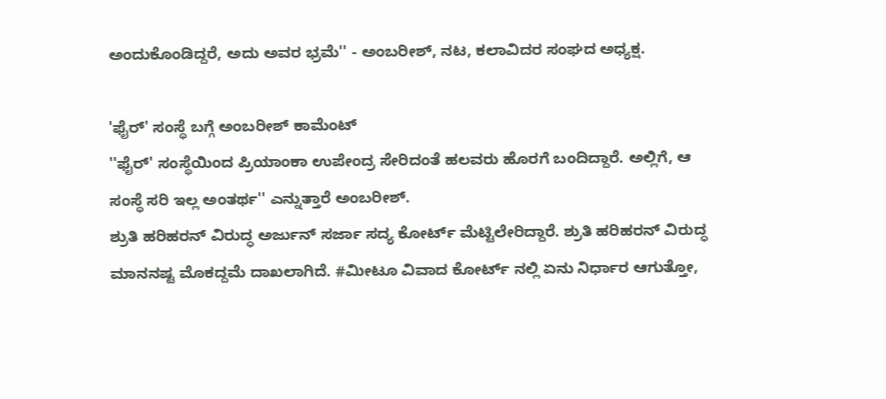ಅಂದುಕೊಂಡಿದ್ದರೆ, ಅದು ಅವರ ಭ್ರಮೆ'' - ಅಂಬರೀಶ್, ನಟ, ಕಲಾವಿದರ ಸಂಘದ ಅಧ್ಯಕ್ಷ.

'ಫೈರ್' ಸಂಸ್ಥೆ ಬಗ್ಗೆ ಅಂಬರೀಶ್ ಕಾಮೆಂಟ್
''ಫೈರ್' ಸಂಸ್ಥೆಯಿಂದ ಪ್ರಿಯಾಂಕಾ ಉಪೇಂದ್ರ ಸೇರಿದಂತೆ ಹಲವರು ಹೊರಗೆ ಬಂದಿದ್ದಾರೆ. ಅಲ್ಲಿಗೆ, ಆ ಸಂಸ್ಥೆ ಸರಿ ಇಲ್ಲ ಅಂತರ್ಥ'' ಎನ್ನುತ್ತಾರೆ ಅಂಬರೀಶ್.
ಶ್ರುತಿ ಹರಿಹರನ್ ವಿರುದ್ಧ ಅರ್ಜುನ್ ಸರ್ಜಾ ಸದ್ಯ ಕೋರ್ಟ್ ಮೆಟ್ಟಿಲೇರಿದ್ದಾರೆ. ಶ್ರುತಿ ಹರಿಹರನ್ ವಿರುದ್ಧ ಮಾನನಷ್ಟ ಮೊಕದ್ದಮೆ ದಾಖಲಾಗಿದೆ. #ಮೀಟೂ ವಿವಾದ ಕೋರ್ಟ್ ನಲ್ಲಿ ಏನು ನಿರ್ಧಾರ ಆಗುತ್ತೋ,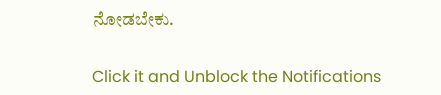ನೋಡಬೇಕು.


Click it and Unblock the Notifications